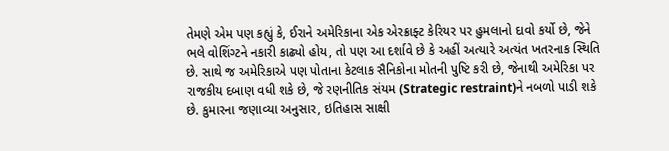તેમણે એમ પણ કહ્યું કે, ઈરાને અમેરિકાના એક એરક્રાફ્ટ કેરિયર પર હુમલાનો દાવો કર્યો છે, જેને ભલે વોશિંગ્ટને નકારી કાઢ્યો હોય, તો પણ આ દર્શાવે છે કે અહીં અત્યારે અત્યંત ખતરનાક સ્થિતિ છે. સાથે જ અમેરિકાએ પણ પોતાના કેટલાક સૈનિકોના મોતની પુષ્ટિ કરી છે, જેનાથી અમેરિકા પર રાજકીય દબાણ વધી શકે છે, જે રણનીતિક સંયમ (Strategic restraint)ને નબળો પાડી શકે છે. કુમારના જણાવ્યા અનુસાર, ઇતિહાસ સાક્ષી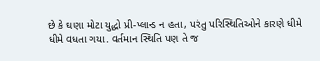છે કે ઘણા મોટા યુદ્ધો પ્રી-પ્લાન્ડ ન હતા, પરંતુ પરિસ્થિતિઓને કારણે ધીમે ધીમે વધતા ગયા. વર્તમાન સ્થિતિ પણ તે જ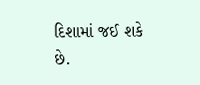દિશામાં જઈ શકે છે.